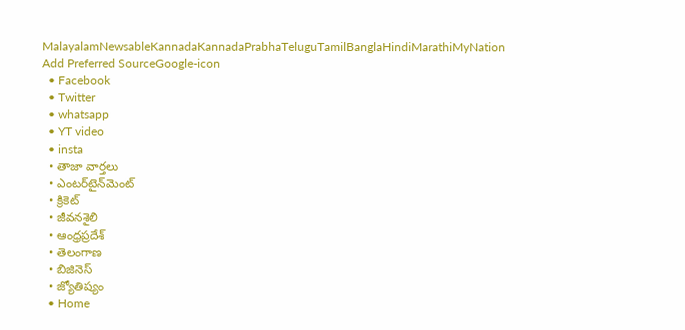MalayalamNewsableKannadaKannadaPrabhaTeluguTamilBanglaHindiMarathiMyNation
Add Preferred SourceGoogle-icon
  • Facebook
  • Twitter
  • whatsapp
  • YT video
  • insta
  • తాజా వార్తలు
  • ఎంటర్‌టైన్‌మెంట్
  • క్రికెట్
  • జీవనశైలి
  • ఆంధ్రప్రదేశ్
  • తెలంగాణ
  • బిజినెస్
  • జ్యోతిష్యం
  • Home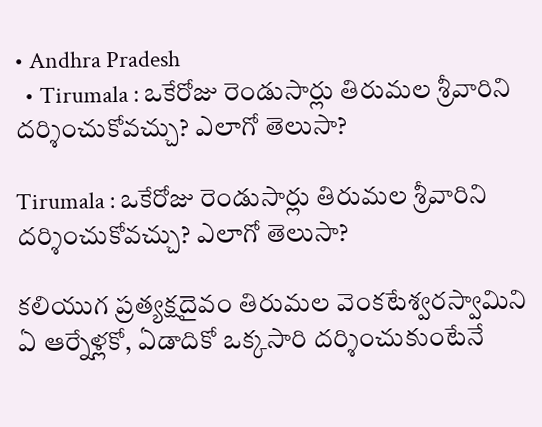• Andhra Pradesh
  • Tirumala : ఒకేరోజు రెండుసార్లు తిరుమల శ్రీవారిని దర్శించుకోవచ్చు? ఎలాగో తెలుసా?

Tirumala : ఒకేరోజు రెండుసార్లు తిరుమల శ్రీవారిని దర్శించుకోవచ్చు? ఎలాగో తెలుసా?

కలియుగ ప్రత్యక్షదైవం తిరుమల వెంకటేశ్వరస్వామిని ఏ ఆర్నేళ్లకో, ఏడాదికో ఒక్కసారి దర్శించుకుంటేనే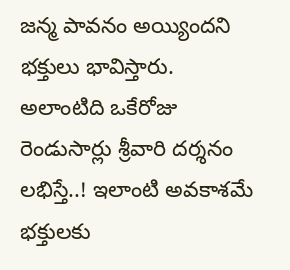జన్మ పావనం అయ్యిందని భక్తులు భావిస్తారు. అలాంటిది ఒకేరోజు రెండుసార్లు శ్రీవారి దర్శనం లభిస్తే..! ఇలాంటి అవకాశమే భక్తులకు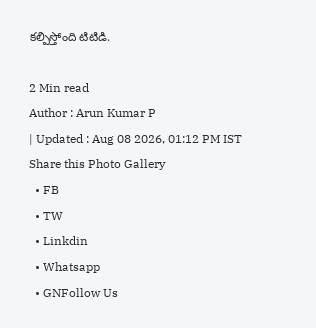కల్పిస్తోంది టిటిడి.

2 Min read
Author : Arun Kumar P
| Updated : Aug 08 2026, 01:12 PM IST
Share this Photo Gallery
  • FB
  • TW
  • Linkdin
  • Whatsapp
  • GNFollow Us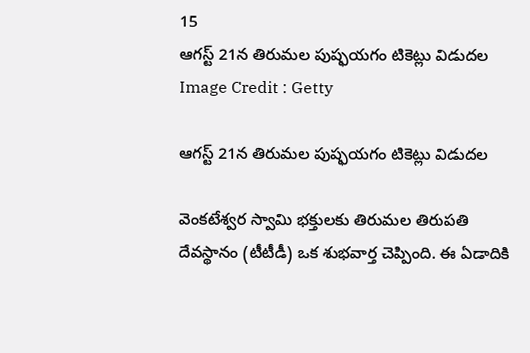15
ఆగస్ట్ 21న తిరుమల పుష్ఫయగం టికెట్లు విడుదల
Image Credit : Getty

ఆగస్ట్ 21న తిరుమల పుష్ఫయగం టికెట్లు విడుదల

వెంకటేశ్వర స్వామి భక్తులకు తిరుమల తిరుపతి దేవస్థానం (టీటీడీ) ఒక శుభవార్త చెప్పింది. ఈ ఏడాదికి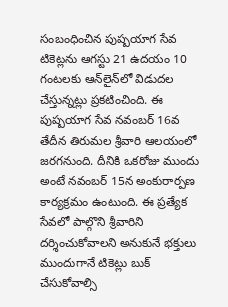సంబంధించిన పుష్పయాగ సేవ టికెట్లను ఆగస్టు 21 ఉదయం 10 గంటలకు ఆన్‌లైన్‌లో విడుదల చేస్తున్నట్లు ప్రకటించింది. ఈ పుష్పయాగ సేవ నవంబర్ 16వ తేదీన తిరుమల శ్రీవారి ఆలయంలో జరగనుంది. దీనికి ఒకరోజు ముందు అంటే నవంబర్ 15న అంకురార్పణ కార్యక్రమం ఉంటుంది. ఈ ప్రత్యేక సేవలో పాల్గొని శ్రీవారిని దర్శించుకోవాలని అనుకునే భక్తులు ముందుగానే టికెట్లు బుక్ చేసుకోవాల్సి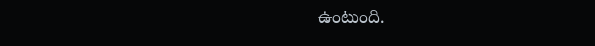ఉంటుంది.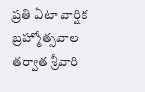ప్రతి ఏటా వార్షిక బ్రహ్మోత్సవాల తర్వాత శ్రీవారి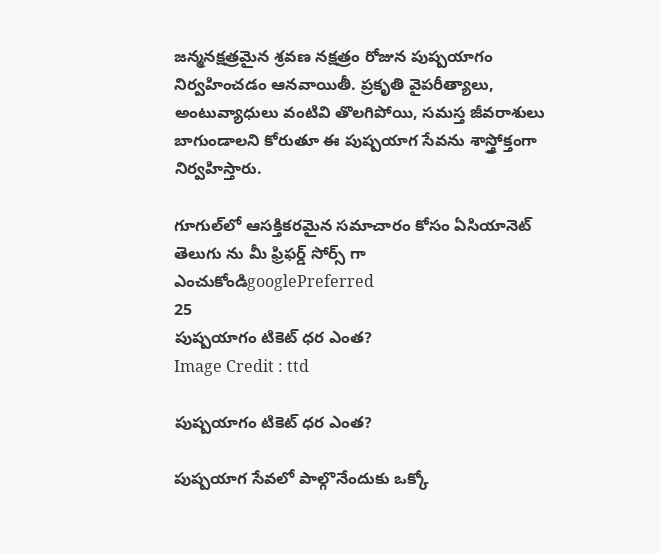జన్మనక్షత్రమైన శ్రవణ నక్షత్రం రోజున పుష్పయాగం నిర్వహించడం ఆనవాయితీ. ప్రకృతి వైపరీత్యాలు, అంటువ్యాధులు వంటివి తొలగిపోయి, సమస్త జీవరాశులు బాగుండాలని కోరుతూ ఈ పుష్పయాగ సేవను శాస్త్రోక్తంగా నిర్వహిస్తారు.

గూగుల్‌లో ఆసక్తికరమైన సమాచారం కోసం ఏసియానెట్ తెలుగు ను మీ ఫ్రిఫర్డ్ సోర్స్ గా ఎంచుకోండిgooglePreferred
25
పుష్పయాగం టికెట్ ధర ఎంత?
Image Credit : ttd

పుష్పయాగం టికెట్ ధర ఎంత?

పుష్పయాగ సేవలో పాల్గొనేందుకు ఒక్కో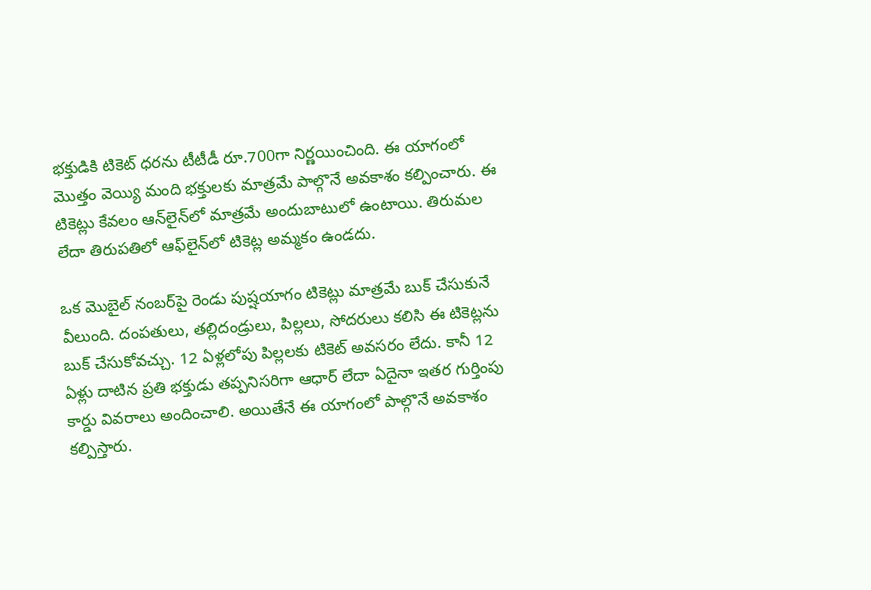భక్తుడికి టికెట్ ధరను టీటీడీ రూ.700గా నిర్ణయించింది. ఈ యాగంలో మొత్తం వెయ్యి మంది భక్తులకు మాత్రమే పాల్గొనే అవకాశం కల్పించారు. ఈ టికెట్లు కేవలం ఆన్‌లైన్‌లో మాత్రమే అందుబాటులో ఉంటాయి. తిరుమల లేదా తిరుపతిలో ఆఫ్‌లైన్‌లో టికెట్ల అమ్మకం ఉండదు.

ఒక మొబైల్ నంబర్‌పై రెండు పుష్షయాగం టికెట్లు మాత్రమే బుక్ చేసుకునే వీలుంది. దంపతులు, తల్లిదండ్రులు, పిల్లలు, సోదరులు కలిసి ఈ టికెట్లను బుక్ చేసుకోవచ్చు. 12 ఏళ్లలోపు పిల్లలకు టికెట్ అవసరం లేదు. కానీ 12 ఏళ్లు దాటిన ప్రతి భక్తుడు తప్పనిసరిగా ఆధార్ లేదా ఏదైనా ఇతర గుర్తింపు కార్డు వివరాలు అందించాలి. అయితేనే ఈ యాగంలో పాల్గొనే అవకాశం కల్పిస్తారు.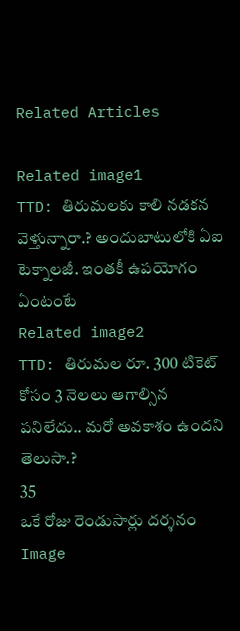Related Articles

Related image1
TTD: తిరుమ‌ల‌కు కాలి న‌డ‌క‌న వెళ్తున్నారా.? అందుబాటులోకి ఏఐ టెక్నాల‌జీ. ఇంతకీ ఉప‌యోగం ఏంటంటే
Related image2
TTD: తిరుమ‌ల రూ. 300 టికెట్ కోసం 3 నెల‌లు ఆగాల్సిన ప‌నిలేదు.. మ‌రో అవ‌కాశం ఉంద‌ని తెలుసా.?
35
ఒకే రోజు రెండుసార్లు దర్శనం
Image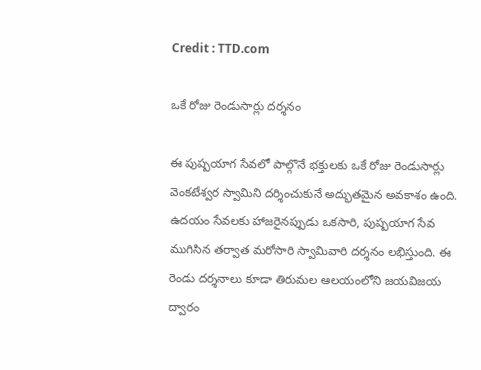Credit : TTD.com

ఒకే రోజు రెండుసార్లు దర్శనం

ఈ పుష్పయాగ సేవలో పాల్గొనే భక్తులకు ఒకే రోజు రెండుసార్లు వెంకటేశ్వర స్వామిని దర్శించుకునే అద్భుతమైన అవకాశం ఉంది. ఉదయం సేవలకు హాజరైనప్పుడు ఒకసారి, పుష్పయాగ సేవ ముగిసిన తర్వాత మరోసారి స్వామివారి దర్శనం లభిస్తుంది. ఈ రెండు దర్శనాలు కూడా తిరుమల ఆలయంలోని జయవిజయ ద్వారం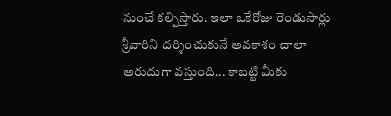నుంచే కల్పిస్తారు. ఇలా ఒకేరోజు రెండుసార్లు శ్రీవారిని దర్శించుకునే అవకాశం చాలా అరుదుగా వస్తుంది... కాబట్టి మీకు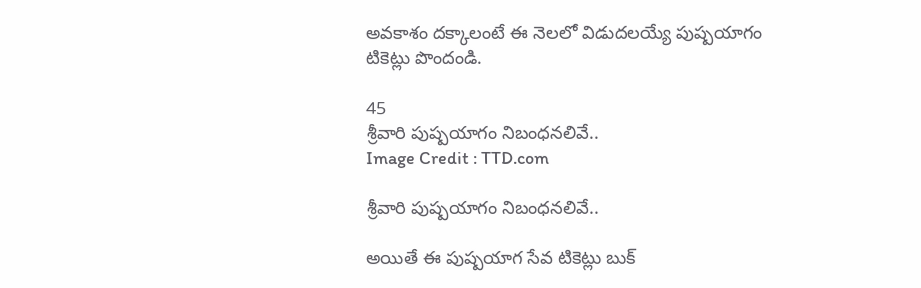అవకాశం దక్కాలంటే ఈ నెలలో విడుదలయ్యే పుష్పయాగం టికెట్లు పొందండి.

45
శ్రీవారి పుష్పయాగం నిబంధనలివే..
Image Credit : TTD.com

శ్రీవారి పుష్పయాగం నిబంధనలివే..

అయితే ఈ పుష్పయాగ సేవ టికెట్లు బుక్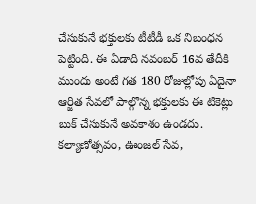చేసుకునే భక్తులకు టీటీడీ ఒక నిబంధన పెట్టింది. ఈ ఏడాది నవంబర్ 16వ తేదీకి ముందు అంటే గత 180 రోజుల్లోపు ఏదైనా ఆర్జిత సేవలో పాల్గొన్న భక్తులకు ఈ టికెట్లు బుక్ చేసుకునే అవకాశం ఉండదు. కల్యాణోత్సవం, ఊంజల్ సేవ,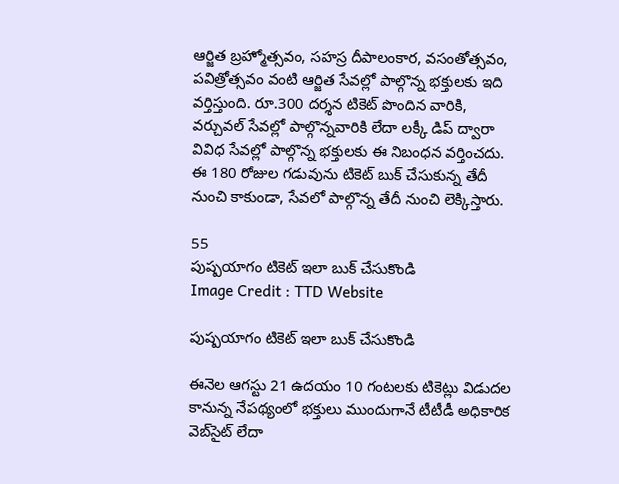ఆర్జిత బ్రహ్మోత్సవం, సహస్ర దీపాలంకార, వసంతోత్సవం, పవిత్రోత్సవం వంటి ఆర్జిత సేవల్లో పాల్గొన్న భక్తులకు ఇది వర్తిస్తుంది. రూ.300 దర్శన టికెట్ పొందిన వారికి, వర్చువల్ సేవల్లో పాల్గొన్నవారికి లేదా లక్కీ డిప్ ద్వారా వివిధ సేవల్లో పాల్గొన్న భక్తులకు ఈ నిబంధన వర్తించదు. ఈ 180 రోజుల గడువును టికెట్ బుక్ చేసుకున్న తేదీ నుంచి కాకుండా, సేవలో పాల్గొన్న తేదీ నుంచి లెక్కిస్తారు.

55
పుష్పయాగం టికెట్ ఇలా బుక్ చేసుకొండి
Image Credit : TTD Website

పుష్పయాగం టికెట్ ఇలా బుక్ చేసుకొండి

ఈనెల ఆగస్టు 21 ఉదయం 10 గంటలకు టికెట్లు విడుదల కానున్న నేపథ్యంలో భక్తులు ముందుగానే టీటీడీ అధికారిక వెబ్‌సైట్ లేదా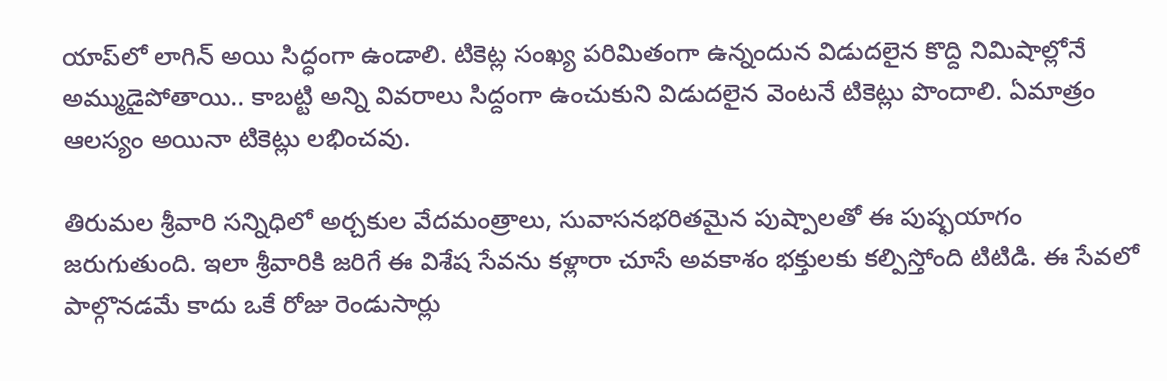యాప్‌లో లాగిన్ అయి సిద్ధంగా ఉండాలి. టికెట్ల సంఖ్య పరిమితంగా ఉన్నందున విడుదలైన కొద్ది నిమిషాల్లోనే అమ్ముడైపోతాయి.. కాబట్టి అన్ని వివరాలు సిద్దంగా ఉంచుకుని విడుదలైన వెంటనే టికెట్లు పొందాలి. ఏమాత్రం ఆలస్యం అయినా టికెట్లు లభించవు.

తిరుమల శ్రీవారి సన్నిధిలో అర్చకుల వేదమంత్రాలు, సువాసనభరితమైన పుష్పాలతో ఈ పుష్ఫయాగం జరుగుతుంది. ఇలా శ్రీవారికి జరిగే ఈ విశేష సేవను కళ్లారా చూసే అవకాశం భక్తులకు కల్పిస్తోంది టిటిడి. ఈ సేవలో పాల్గొనడమే కాదు ఒకే రోజు రెండుసార్లు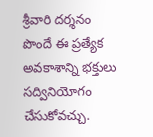శ్రీవారి దర్శనం పొందే ఈ ప్రత్యేక అవకాశాన్ని భక్తులు సద్వినియోగం చేసుకోవచ్చు.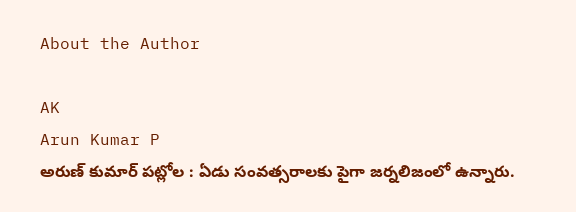About the Author

AK
Arun Kumar P
అరుణ్ కుమార్ పట్లోల : ఏడు సంవత్సరాలకు పైగా జర్నలిజంలో ఉన్నారు.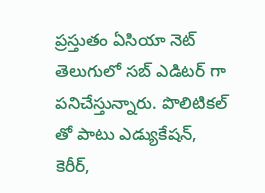ప్రస్తుతం ఏసియా నెట్ తెలుగులో సబ్ ఎడిటర్ గా పనిచేస్తున్నారు. పొలిటికల్ తో పాటు ఎడ్యుకేషన్, కెరీర్,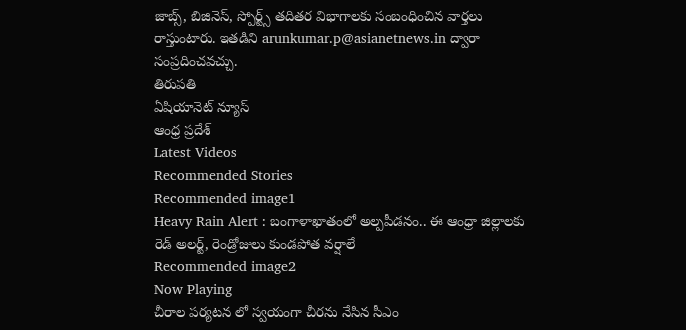జాబ్స్, బిజినెస్, స్పోర్ట్స్ తదితర విభాగాలకు సంబంధించిన వార్తలు రాస్తుంటారు. ఇతడిని arunkumar.p@asianetnews.in ద్వారా సంప్రదించవచ్చు.
తిరుపతి
ఏషియానెట్ న్యూస్
ఆంధ్ర ప్రదేశ్
Latest Videos
Recommended Stories
Recommended image1
Heavy Rain Alert : బంగాళాఖాతంలో అల్పపీడనం.. ఈ ఆంధ్రా జిల్లాలకు రెడ్ అలర్ట్, రెండ్రోజులు కుండపోత వర్షాలే
Recommended image2
Now Playing
చీరాల పర్యటన లో స్వయంగా చీరను నేసిన సీఎం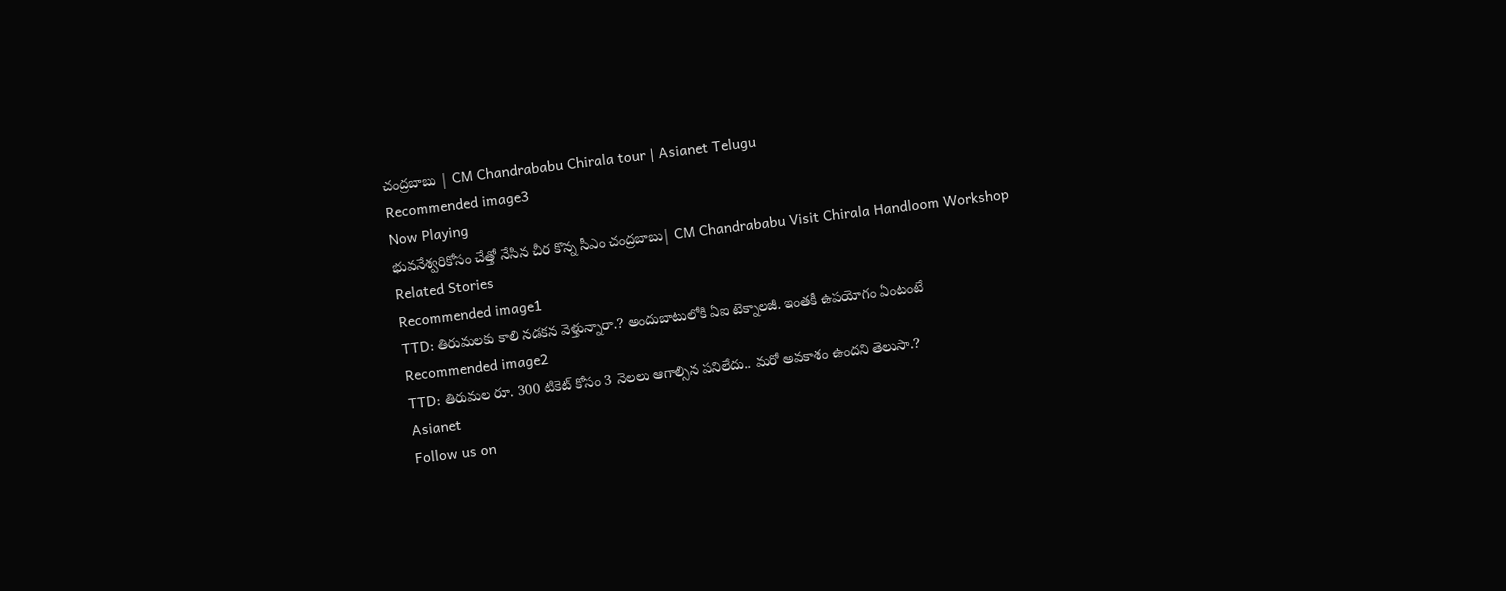చంద్రబాబు | CM Chandrababu Chirala tour | Asianet Telugu
Recommended image3
Now Playing
భువనేశ్వరికోసం చేత్తో నేసిన చీర కొన్న సీఎం చంద్రబాబు| CM Chandrababu Visit Chirala Handloom Workshop
Related Stories
Recommended image1
TTD: తిరుమ‌ల‌కు కాలి న‌డ‌క‌న వెళ్తున్నారా.? అందుబాటులోకి ఏఐ టెక్నాల‌జీ. ఇంతకీ ఉప‌యోగం ఏంటంటే
Recommended image2
TTD: తిరుమ‌ల రూ. 300 టికెట్ కోసం 3 నెల‌లు ఆగాల్సిన ప‌నిలేదు.. మ‌రో అవ‌కాశం ఉంద‌ని తెలుసా.?
Asianet
Follow us on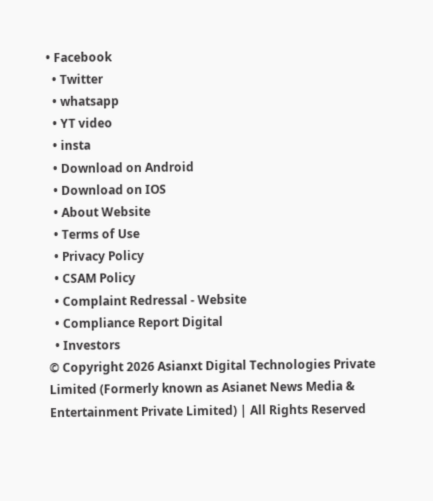• Facebook
  • Twitter
  • whatsapp
  • YT video
  • insta
  • Download on Android
  • Download on IOS
  • About Website
  • Terms of Use
  • Privacy Policy
  • CSAM Policy
  • Complaint Redressal - Website
  • Compliance Report Digital
  • Investors
© Copyright 2026 Asianxt Digital Technologies Private Limited (Formerly known as Asianet News Media & Entertainment Private Limited) | All Rights Reserved